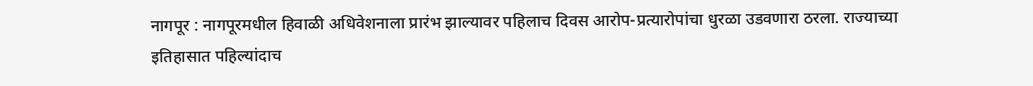नागपूर : नागपूरमधील हिवाळी अधिवेशनाला प्रारंभ झाल्यावर पहिलाच दिवस आरोप-प्रत्यारोपांचा धुरळा उडवणारा ठरला. राज्याच्या इतिहासात पहिल्यांदाच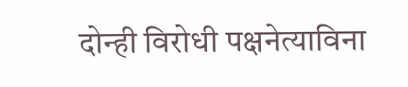दोन्ही विरोधी पक्षनेत्याविना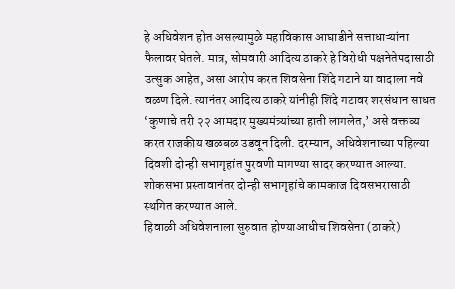हे अधिवेशन होत असल्यामुळे महाविकास आघाडीने सत्ताधाऱ्यांना फैलावर घेतले. मात्र, सोमवारी आदित्य ठाकरे हे विरोधी पक्षनेतेपदासाठी उत्सुक आहेत, असा आरोप करत शिवसेना शिंदे गटाने या वादाला नवे वळण दिले. त्यानंतर आदित्य ठाकरे यांनीही शिंदे गटावर शरसंधान साधत ‘कुणाचे तरी २२ आमदार मुख्यमंत्र्यांच्या हाती लागलेत,’ असे वक्तव्य करत राजकीय खळबळ उडवून दिली. दरम्यान, अधिवेशनाच्या पहिल्या दिवशी दोन्ही सभागृहांत पुरवणी मागण्या सादर करण्यात आल्या. शोकसभा प्रस्तावानंतर दोन्ही सभागृहांचे कामकाज दिवसभरासाठी स्थगित करण्यात आले.
हिवाळी अधिवेशनाला सुरुवात होण्याआधीच शिवसेना (ठाकरे)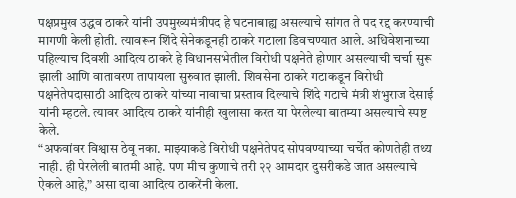पक्षप्रमुख उद्धव ठाकरे यांनी उपमुख्यमंत्रीपद हे घटनाबाह्य असल्याचे सांगत ते पद रद्द करण्याची मागणी केली होती. त्यावरून शिंदे सेनेकडूनही ठाकरे गटाला डिवचण्यात आले. अधिवेशनाच्या पहिल्याच दिवशी आदित्य ठाकरे हे विधानसभेतील विरोधी पक्षनेते होणार असल्याची चर्चा सुरू झाली आणि वातावरण तापायला सुरुवात झाली. शिवसेना ठाकरे गटाकडून विरोधी पक्षनेतेपदासाठी आदित्य ठाकरे यांच्या नावाचा प्रस्ताव दिल्याचे शिंदे गटाचे मंत्री शंभुराज देसाई यांनी म्हटले. त्यावर आदित्य ठाकरे यांनीही खुलासा करत या पेरलेल्या बातम्या असल्याचे स्पष्ट केले.
“अफवांवर विश्वास ठेवू नका. माझ्याकडे विरोधी पक्षनेतेपद सोपवण्याच्या चर्चेत कोणतेही तथ्य नाही. ही पेरलेली बातमी आहे. पण मीच कुणाचे तरी २२ आमदार दुसरीकडे जात असल्याचे ऐकले आहे,” असा दावा आदित्य ठाकरेंनी केला.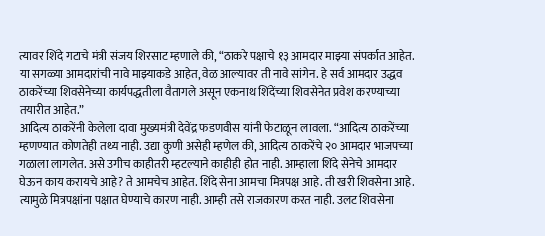त्यावर शिंदे गटाचे मंत्री संजय शिरसाट म्हणाले की, “ठाकरे पक्षाचे १३ आमदार माझ्या संपर्कात आहेत. या सगळ्या आमदारांची नावे माझ्याकडे आहेत, वेळ आल्यावर ती नावे सांगेन. हे सर्व आमदार उद्धव ठाकरेंच्या शिवसेनेच्या कार्यपद्धतीला वैतागले असून एकनाथ शिंदेंच्या शिवसेनेत प्रवेश करण्याच्या तयारीत आहेत.”
आदित्य ठाकरेंनी केलेला दावा मुख्यमंत्री देवेंद्र फडणवीस यांनी फेटाळून लावला. “आदित्य ठाकरेंच्या म्हणण्यात कोणतेही तथ्य नाही. उद्या कुणी असेही म्हणेल की, आदित्य ठाकरेंचे २० आमदार भाजपच्या गळाला लागलेत. असे उगीच काहीतरी म्हटल्याने काहीही होत नाही. आम्हाला शिंदे सेनेचे आमदार घेऊन काय करायचे आहे? ते आमचेच आहेत. शिंदे सेना आमचा मित्रपक्ष आहे. ती खरी शिवसेना आहे. त्यामुळे मित्रपक्षांना पक्षात घेण्याचे कारण नाही. आम्ही तसे राजकारण करत नाही. उलट शिवसेना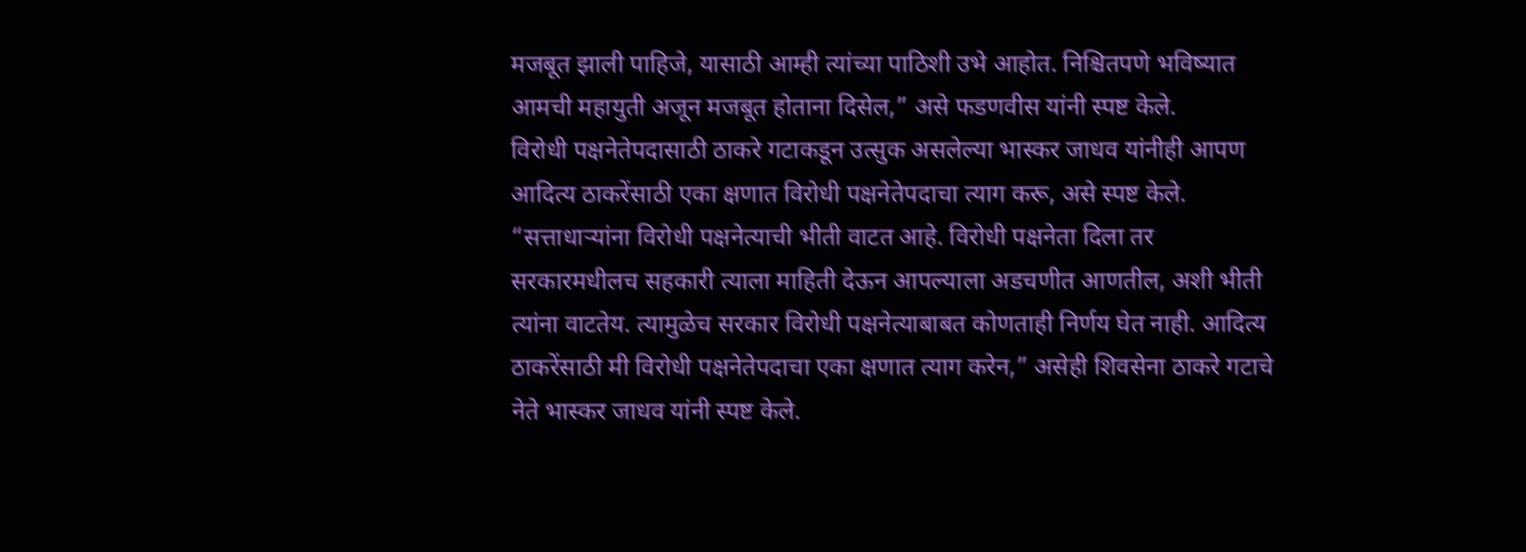मजबूत झाली पाहिजे, यासाठी आम्ही त्यांच्या पाठिशी उभे आहोत. निश्चितपणे भविष्यात आमची महायुती अजून मजबूत होताना दिसेल,” असे फडणवीस यांनी स्पष्ट केले.
विरोधी पक्षनेतेपदासाठी ठाकरे गटाकडून उत्सुक असलेल्या भास्कर जाधव यांनीही आपण आदित्य ठाकरेंसाठी एका क्षणात विरोधी पक्षनेतेपदाचा त्याग करू, असे स्पष्ट केले. “सत्ताधाऱ्यांना विरोधी पक्षनेत्याची भीती वाटत आहे. विरोधी पक्षनेता दिला तर सरकारमधीलच सहकारी त्याला माहिती देऊन आपल्याला अडचणीत आणतील, अशी भीती त्यांना वाटतेय. त्यामुळेच सरकार विरोधी पक्षनेत्याबाबत कोणताही निर्णय घेत नाही. आदित्य ठाकरेंसाठी मी विरोधी पक्षनेतेपदाचा एका क्षणात त्याग करेन,” असेही शिवसेना ठाकरे गटाचे नेते भास्कर जाधव यांनी स्पष्ट केले.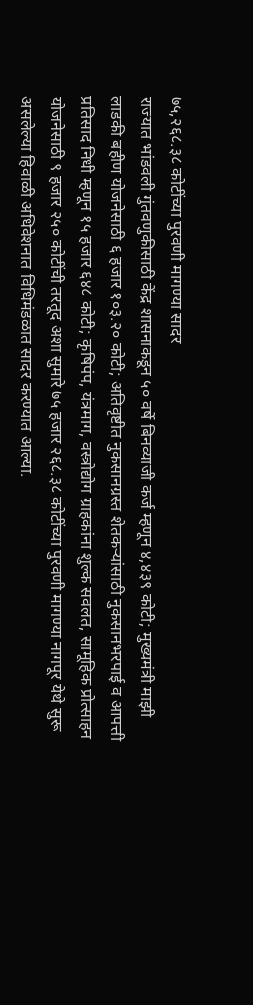७५,२६८.३८ कोटींच्या पुरवणी मागण्या सादर
राज्यात भांडवली गुंतवणुकीसाठी केंद्र शासनाकडून ५० वर्षे बिनव्याजी कर्ज म्हणून ४,४३९ कोटी; मुख्यमंत्री माझी लाडकी बहीण योजनेसाठी ६ हजार १०३.२० कोटी; अतिवृष्टीत नुकसानग्रस्त शेतकऱ्यांसाठी नुकसानभरपाई व आपत्ती प्रतिसाद निधी म्हणून १५ हजार ६४८ कोटी; कृषिपंप, यंत्रमाग, वस्त्रोद्योग ग्राहकांना शुल्क सवलत, सामूहिक प्रोत्साहन योजनेसाठी ९ हजार २५० कोटींची तरतूद अशा सुमारे ७५ हजार २६८.३८ कोटींच्या पुरवणी मागण्या नागपूर येथे सुरू असलेल्या हिवाळी अधिवेशनात विधिमंडळात सादर करण्यात आल्या.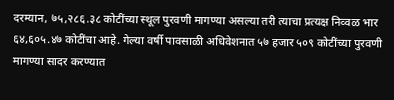दरम्यान, ७५,२८६.३८ कोटींच्या स्थूल पुरवणी मागण्या असल्या तरी त्याचा प्रत्यक्ष निव्वळ भार ६४,६०५.४७ कोटींचा आहे. गेल्या वर्षी पावसाळी अधिवेशनात ५७ हजार ५०९ कोटींच्या पुरवणी मागण्या सादर करण्यात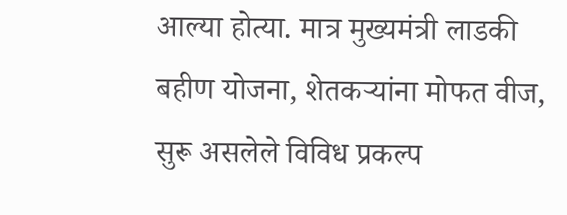आल्या होत्या. मात्र मुख्यमंत्री लाडकी बहीण योजना, शेतकऱ्यांना मोफत वीज, सुरू असलेले विविध प्रकल्प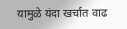यामुळे यंदा खर्चात वाढ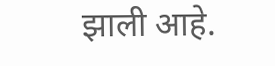झाली आहे.